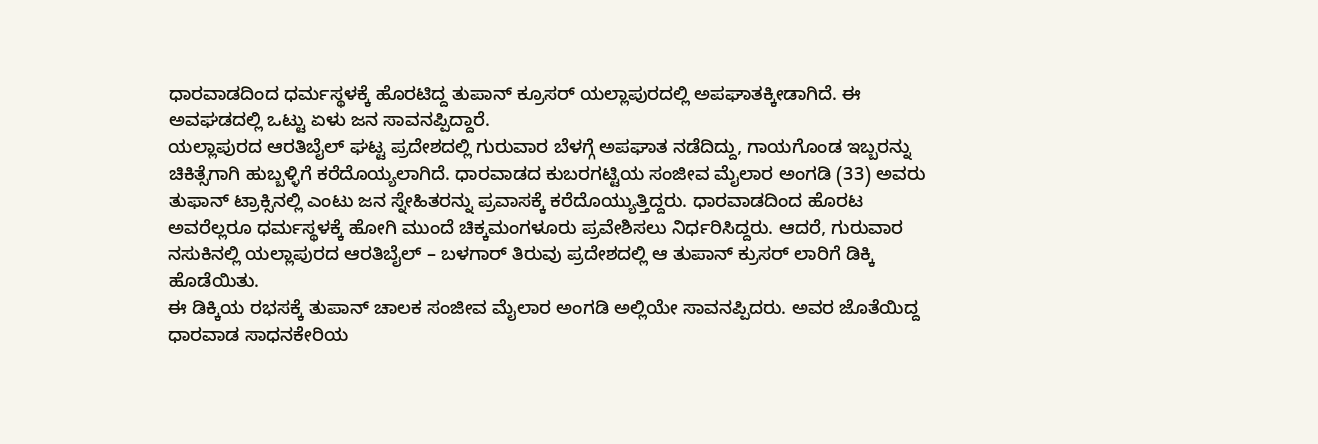ಧಾರವಾಡದಿಂದ ಧರ್ಮಸ್ಥಳಕ್ಕೆ ಹೊರಟಿದ್ದ ತುಪಾನ್ ಕ್ರೂಸರ್ ಯಲ್ಲಾಪುರದಲ್ಲಿ ಅಪಘಾತಕ್ಕೀಡಾಗಿದೆ. ಈ ಅವಘಡದಲ್ಲಿ ಒಟ್ಟು ಏಳು ಜನ ಸಾವನಪ್ಪಿದ್ದಾರೆ.
ಯಲ್ಲಾಪುರದ ಆರತಿಬೈಲ್ ಘಟ್ಟ ಪ್ರದೇಶದಲ್ಲಿ ಗುರುವಾರ ಬೆಳಗ್ಗೆ ಅಪಘಾತ ನಡೆದಿದ್ದು, ಗಾಯಗೊಂಡ ಇಬ್ಬರನ್ನು ಚಿಕಿತ್ಸೆಗಾಗಿ ಹುಬ್ಬಳ್ಳಿಗೆ ಕರೆದೊಯ್ಯಲಾಗಿದೆ. ಧಾರವಾಡದ ಕುಬರಗಟ್ಟಿಯ ಸಂಜೀವ ಮೈಲಾರ ಅಂಗಡಿ (33) ಅವರು ತುಫಾನ್ ಟ್ರಾಕ್ಸಿನಲ್ಲಿ ಎಂಟು ಜನ ಸ್ನೇಹಿತರನ್ನು ಪ್ರವಾಸಕ್ಕೆ ಕರೆದೊಯ್ಯುತ್ತಿದ್ದರು. ಧಾರವಾಡದಿಂದ ಹೊರಟ ಅವರೆಲ್ಲರೂ ಧರ್ಮಸ್ಥಳಕ್ಕೆ ಹೋಗಿ ಮುಂದೆ ಚಿಕ್ಕಮಂಗಳೂರು ಪ್ರವೇಶಿಸಲು ನಿರ್ಧರಿಸಿದ್ದರು. ಆದರೆ, ಗುರುವಾರ ನಸುಕಿನಲ್ಲಿ ಯಲ್ಲಾಪುರದ ಆರತಿಬೈಲ್ – ಬಳಗಾರ್ ತಿರುವು ಪ್ರದೇಶದಲ್ಲಿ ಆ ತುಪಾನ್ ಕ್ರುಸರ್ ಲಾರಿಗೆ ಡಿಕ್ಕಿ ಹೊಡೆಯಿತು.
ಈ ಡಿಕ್ಕಿಯ ರಭಸಕ್ಕೆ ತುಪಾನ್ ಚಾಲಕ ಸಂಜೀವ ಮೈಲಾರ ಅಂಗಡಿ ಅಲ್ಲಿಯೇ ಸಾವನಪ್ಪಿದರು. ಅವರ ಜೊತೆಯಿದ್ದ ಧಾರವಾಡ ಸಾಧನಕೇರಿಯ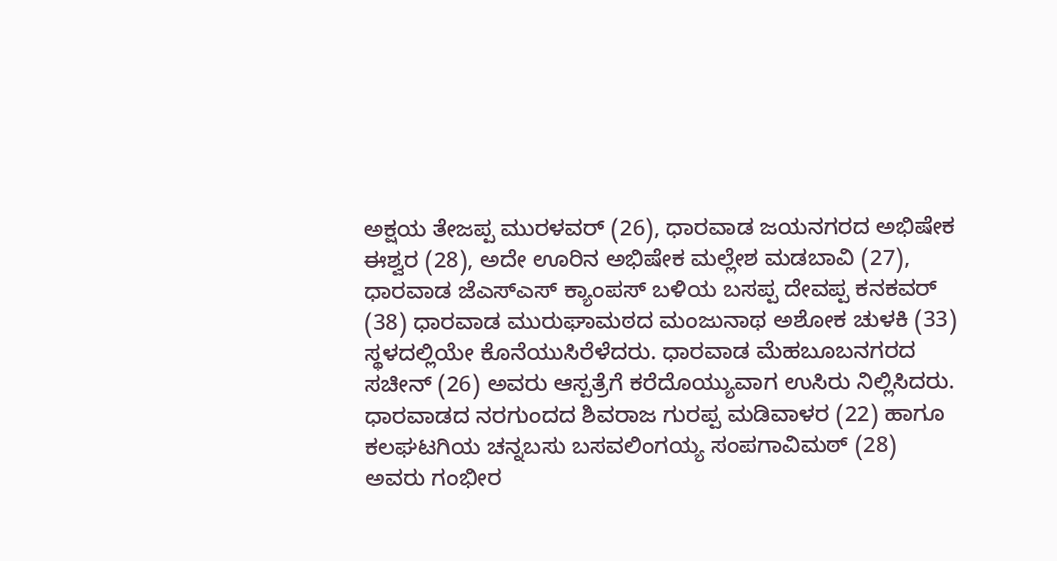ಅಕ್ಷಯ ತೇಜಪ್ಪ ಮುರಳವರ್ (26), ಧಾರವಾಡ ಜಯನಗರದ ಅಭಿಷೇಕ ಈಶ್ವರ (28), ಅದೇ ಊರಿನ ಅಭಿಷೇಕ ಮಲ್ಲೇಶ ಮಡಬಾವಿ (27), ಧಾರವಾಡ ಜೆಎಸ್ಎಸ್ ಕ್ಯಾಂಪಸ್ ಬಳಿಯ ಬಸಪ್ಪ ದೇವಪ್ಪ ಕನಕವರ್ (38) ಧಾರವಾಡ ಮುರುಘಾಮಠದ ಮಂಜುನಾಥ ಅಶೋಕ ಚುಳಕಿ (33) ಸ್ಥಳದಲ್ಲಿಯೇ ಕೊನೆಯುಸಿರೆಳೆದರು. ಧಾರವಾಡ ಮೆಹಬೂಬನಗರದ ಸಚೀನ್ (26) ಅವರು ಆಸ್ಪತ್ರೆಗೆ ಕರೆದೊಯ್ಯುವಾಗ ಉಸಿರು ನಿಲ್ಲಿಸಿದರು.
ಧಾರವಾಡದ ನರಗುಂದದ ಶಿವರಾಜ ಗುರಪ್ಪ ಮಡಿವಾಳರ (22) ಹಾಗೂ ಕಲಘಟಗಿಯ ಚನ್ನಬಸು ಬಸವಲಿಂಗಯ್ಯ ಸಂಪಗಾವಿಮಠ್ (28) ಅವರು ಗಂಭೀರ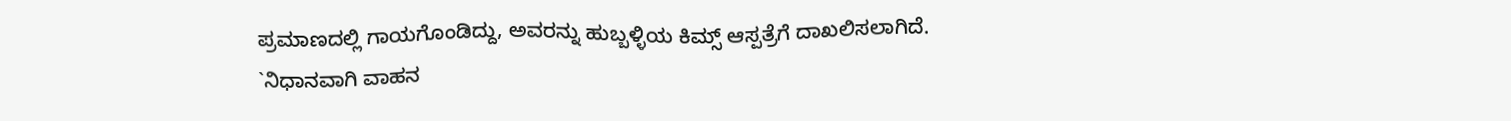ಪ್ರಮಾಣದಲ್ಲಿ ಗಾಯಗೊಂಡಿದ್ದು, ಅವರನ್ನು ಹುಬ್ಬಳ್ಳಿಯ ಕಿಮ್ಸ್ ಆಸ್ಪತ್ರೆಗೆ ದಾಖಲಿಸಲಾಗಿದೆ.
`ನಿಧಾನವಾಗಿ ವಾಹನ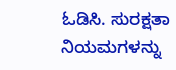ಓಡಿಸಿ. ಸುರಕ್ಷತಾ ನಿಯಮಗಳನ್ನು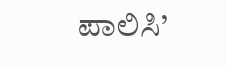ಪಾಲಿಸಿ’